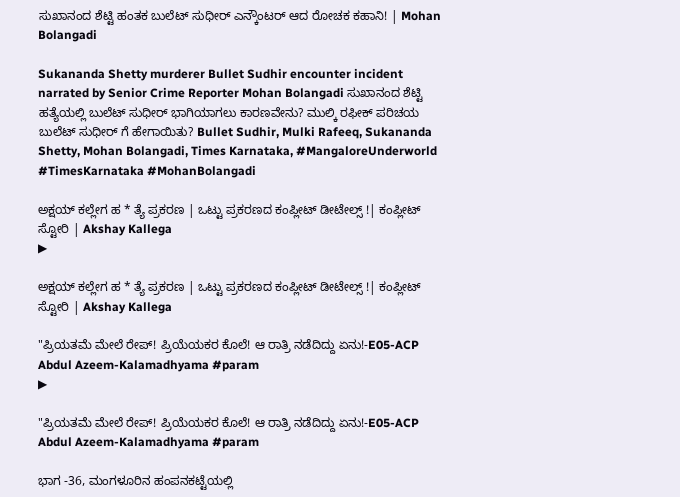ಸುಖಾನಂದ ಶೆಟ್ಟಿ ಹಂತಕ ಬುಲೆಟ್ ಸುಧೀರ್ ಎನ್ಕೌಂಟರ್ ಆದ ರೋಚಕ ಕಹಾನಿ! | Mohan Bolangadi

Sukananda Shetty murderer Bullet Sudhir encounter incident narrated by Senior Crime Reporter Mohan Bolangadi ಸುಖಾನಂದ ಶೆಟ್ಟಿ ಹತ್ಯೆಯಲ್ಲಿ ಬುಲೆಟ್ ಸುಧೀರ್ ಭಾಗಿಯಾಗಲು ಕಾರಣವೇನು? ಮುಲ್ಕಿ ರಫೀಕ್ ಪರಿಚಯ ಬುಲೆಟ್ ಸುಧೀರ್ ಗೆ ಹೇಗಾಯಿತು? Bullet Sudhir, Mulki Rafeeq, Sukananda Shetty, Mohan Bolangadi, Times Karnataka, #MangaloreUnderworld #TimesKarnataka #MohanBolangadi

ಅಕ್ಷಯ್ ಕಲ್ಲೇಗ ಹ * ತ್ಯೆ ಪ್ರಕರಣ | ಒಟ್ಟು ಪ್ರಕರಣದ ಕಂಪ್ಲೀಟ್ ಡೀಟೇಲ್ಸ್ !| ಕಂಪ್ಲೀಟ್ ಸ್ಟೋರಿ | Akshay Kallega
▶

ಅಕ್ಷಯ್ ಕಲ್ಲೇಗ ಹ * ತ್ಯೆ ಪ್ರಕರಣ | ಒಟ್ಟು ಪ್ರಕರಣದ ಕಂಪ್ಲೀಟ್ ಡೀಟೇಲ್ಸ್ !| ಕಂಪ್ಲೀಟ್ ಸ್ಟೋರಿ | Akshay Kallega

"ಪ್ರಿಯತಮೆ ಮೇಲೆ ರೇಪ್! ಪ್ರಿಯೆಯಕರ ಕೊಲೆ! ಆ ರಾತ್ರಿ ನಡೆದಿದ್ದು ಏನು!-E05-ACP Abdul Azeem-Kalamadhyama #param
▶

"ಪ್ರಿಯತಮೆ ಮೇಲೆ ರೇಪ್! ಪ್ರಿಯೆಯಕರ ಕೊಲೆ! ಆ ರಾತ್ರಿ ನಡೆದಿದ್ದು ಏನು!-E05-ACP Abdul Azeem-Kalamadhyama #param

ಭಾಗ -36, ಮಂಗಳೂರಿನ ಹಂಪನಕಟ್ಟೆಯಲ್ಲಿ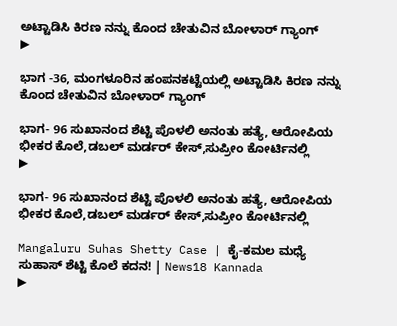ಅಟ್ಟಾಡಿಸಿ ಕಿರಣ ನನ್ನು ಕೊಂದ ಚೇತುವಿನ ಬೋಳಾರ್ ಗ್ಯಾಂಗ್
▶

ಭಾಗ -36, ಮಂಗಳೂರಿನ ಹಂಪನಕಟ್ಟೆಯಲ್ಲಿ ಅಟ್ಟಾಡಿಸಿ ಕಿರಣ ನನ್ನು ಕೊಂದ ಚೇತುವಿನ ಬೋಳಾರ್ ಗ್ಯಾಂಗ್

ಭಾಗ- 96 ಸುಖಾನಂದ ಶೆಟ್ಟಿ ಪೊಳಲಿ ಅನಂತು ಹತ್ಯೆ, ಆರೋಪಿಯ ಭೀಕರ ಕೊಲೆ,ಡಬಲ್ ಮರ್ಡರ್ ಕೇಸ್,ಸುಪ್ರೀಂ ಕೋರ್ಟಿನಲ್ಲಿ
▶

ಭಾಗ- 96 ಸುಖಾನಂದ ಶೆಟ್ಟಿ ಪೊಳಲಿ ಅನಂತು ಹತ್ಯೆ, ಆರೋಪಿಯ ಭೀಕರ ಕೊಲೆ,ಡಬಲ್ ಮರ್ಡರ್ ಕೇಸ್,ಸುಪ್ರೀಂ ಕೋರ್ಟಿನಲ್ಲಿ

Mangaluru Suhas Shetty Case | ಕೈ-ಕಮಲ ಮಧ್ಯೆ ಸುಹಾಸ್ ಶೆಟ್ಟಿ ಕೊಲೆ ಕದನ! | News18 Kannada
▶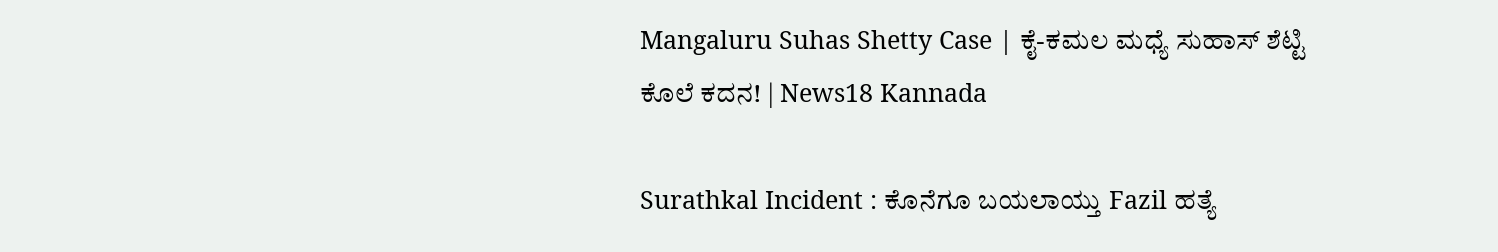Mangaluru Suhas Shetty Case | ಕೈ-ಕಮಲ ಮಧ್ಯೆ ಸುಹಾಸ್ ಶೆಟ್ಟಿ ಕೊಲೆ ಕದನ! | News18 Kannada

Surathkal Incident : ಕೊನೆಗೂ ಬಯಲಾಯ್ತು Fazil ಹತ್ಯೆ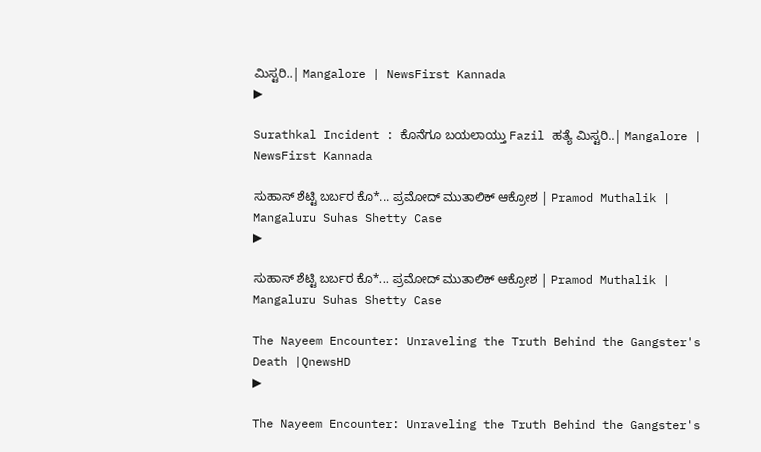ಮಿಸ್ಟರಿ..| Mangalore | NewsFirst Kannada
▶

Surathkal Incident : ಕೊನೆಗೂ ಬಯಲಾಯ್ತು Fazil ಹತ್ಯೆ ಮಿಸ್ಟರಿ..| Mangalore | NewsFirst Kannada

ಸುಹಾಸ್ ಶೆಟ್ಟಿ ಬರ್ಬರ ಕೊ*... ಪ್ರಮೋದ್ ಮುತಾಲಿಕ್ ಆಕ್ರೋಶ | Pramod Muthalik | Mangaluru Suhas Shetty Case
▶

ಸುಹಾಸ್ ಶೆಟ್ಟಿ ಬರ್ಬರ ಕೊ*... ಪ್ರಮೋದ್ ಮುತಾಲಿಕ್ ಆಕ್ರೋಶ | Pramod Muthalik | Mangaluru Suhas Shetty Case

The Nayeem Encounter: Unraveling the Truth Behind the Gangster's Death |QnewsHD
▶

The Nayeem Encounter: Unraveling the Truth Behind the Gangster's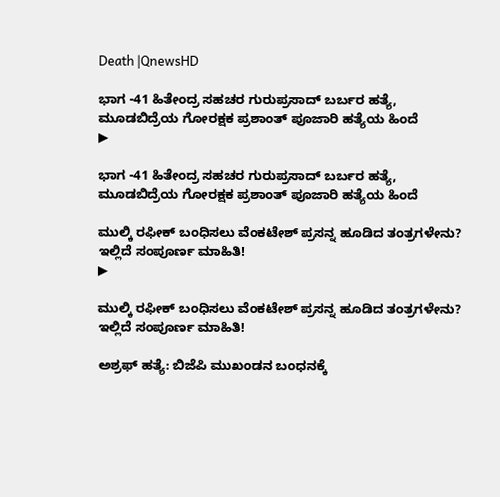Death |QnewsHD

ಭಾಗ -41 ಹಿತೇಂದ್ರ ಸಹಚರ ಗುರುಪ್ರಸಾದ್ ಬರ್ಬರ ಹತ್ಯೆ, ಮೂಡಬಿದ್ರೆಯ ಗೋರಕ್ಷಕ ಪ್ರಶಾಂತ್ ಪೂಜಾರಿ ಹತ್ಯೆಯ ಹಿಂದೆ
▶

ಭಾಗ -41 ಹಿತೇಂದ್ರ ಸಹಚರ ಗುರುಪ್ರಸಾದ್ ಬರ್ಬರ ಹತ್ಯೆ, ಮೂಡಬಿದ್ರೆಯ ಗೋರಕ್ಷಕ ಪ್ರಶಾಂತ್ ಪೂಜಾರಿ ಹತ್ಯೆಯ ಹಿಂದೆ

ಮುಲ್ಕಿ ರಫೀಕ್ ಬಂಧಿಸಲು ವೆಂಕಟೇಶ್ ಪ್ರಸನ್ನ ಹೂಡಿದ ತಂತ್ರಗಳೇನು? ಇಲ್ಲಿದೆ ಸಂಪೂರ್ಣ ಮಾಹಿತಿ!
▶

ಮುಲ್ಕಿ ರಫೀಕ್ ಬಂಧಿಸಲು ವೆಂಕಟೇಶ್ ಪ್ರಸನ್ನ ಹೂಡಿದ ತಂತ್ರಗಳೇನು? ಇಲ್ಲಿದೆ ಸಂಪೂರ್ಣ ಮಾಹಿತಿ!

ಅಶ್ರಫ್ ಹತ್ಯೆ: ಬಿಜೆಪಿ ಮುಖಂಡನ ಬಂಧನಕ್ಕೆ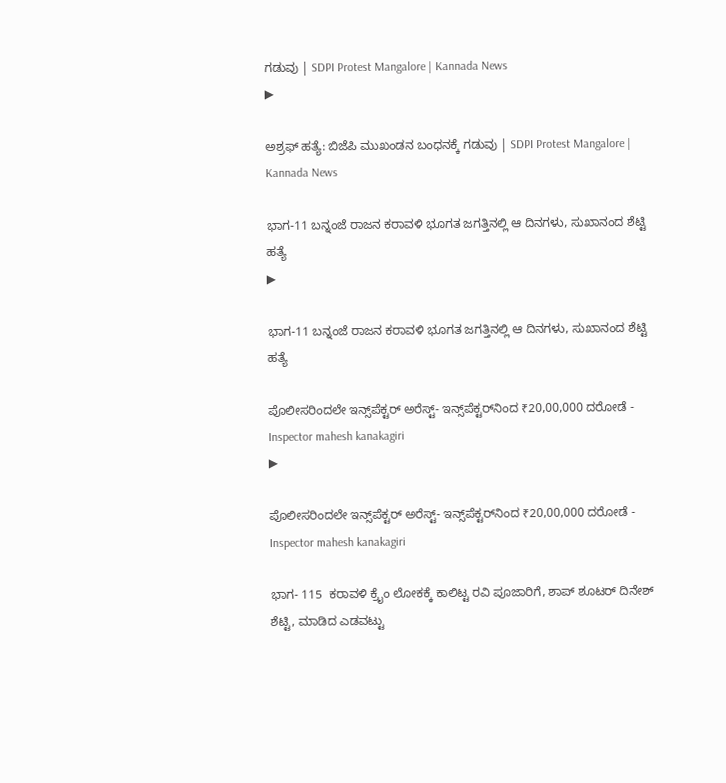ಗಡುವು | SDPI Protest Mangalore | Kannada News
▶

ಅಶ್ರಫ್ ಹತ್ಯೆ: ಬಿಜೆಪಿ ಮುಖಂಡನ ಬಂಧನಕ್ಕೆ ಗಡುವು | SDPI Protest Mangalore | Kannada News

ಭಾಗ-11 ಬನ್ನಂಜೆ ರಾಜನ ಕರಾವಳಿ ಭೂಗತ ಜಗತ್ತಿನಲ್ಲಿ ಆ ದಿನಗಳು, ಸುಖಾನಂದ ಶೆಟ್ಟಿ ಹತ್ಯೆ
▶

ಭಾಗ-11 ಬನ್ನಂಜೆ ರಾಜನ ಕರಾವಳಿ ಭೂಗತ ಜಗತ್ತಿನಲ್ಲಿ ಆ ದಿನಗಳು, ಸುಖಾನಂದ ಶೆಟ್ಟಿ ಹತ್ಯೆ

ಪೊಲೀಸರಿಂದಲೇ ಇನ್ಸ್‌ಪೆಕ್ಟರ್ ಅರೆಸ್ಟ್- ಇನ್ಸ್‌ಪೆಕ್ಟರ್‌ನಿಂದ ₹20,00,000 ದರೋಡೆ - Inspector mahesh kanakagiri
▶

ಪೊಲೀಸರಿಂದಲೇ ಇನ್ಸ್‌ಪೆಕ್ಟರ್ ಅರೆಸ್ಟ್- ಇನ್ಸ್‌ಪೆಕ್ಟರ್‌ನಿಂದ ₹20,00,000 ದರೋಡೆ - Inspector mahesh kanakagiri

ಭಾಗ- 115  ಕರಾವಳಿ ಕ್ರೈಂ ಲೋಕಕ್ಕೆ ಕಾಲಿಟ್ಟ ರವಿ ಪೂಜಾರಿಗೆ, ಶಾಪ್ ಶೂಟರ್ ದಿನೇಶ್ ಶೆಟ್ಟಿ, ಮಾಡಿದ ಎಡವಟ್ಟು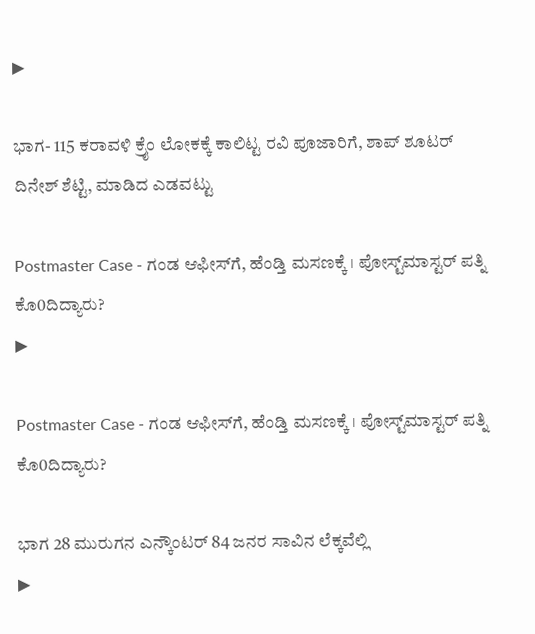▶

ಭಾಗ- 115 ಕರಾವಳಿ ಕ್ರೈಂ ಲೋಕಕ್ಕೆ ಕಾಲಿಟ್ಟ ರವಿ ಪೂಜಾರಿಗೆ, ಶಾಪ್ ಶೂಟರ್ ದಿನೇಶ್ ಶೆಟ್ಟಿ, ಮಾಡಿದ ಎಡವಟ್ಟು

Postmaster Case - ಗಂಡ ಆಫೀಸ್‌ಗೆ, ಹೆಂಡ್ತಿ ಮಸಣಕ್ಕೆ । ಪೋಸ್ಟ್‌ಮಾಸ್ಟರ್‌ ಪತ್ನಿ ಕೊ0ದಿದ್ಯಾರು?
▶

Postmaster Case - ಗಂಡ ಆಫೀಸ್‌ಗೆ, ಹೆಂಡ್ತಿ ಮಸಣಕ್ಕೆ । ಪೋಸ್ಟ್‌ಮಾಸ್ಟರ್‌ ಪತ್ನಿ ಕೊ0ದಿದ್ಯಾರು?

ಭಾಗ 28 ಮುರುಗನ ಎನ್ಕೌಂಟರ್ 84 ಜನರ ಸಾವಿನ ಲೆಕ್ಕವೆಲ್ಲಿ
▶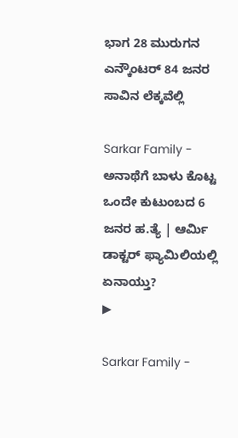ಭಾಗ 28 ಮುರುಗನ ಎನ್ಕೌಂಟರ್ 84 ಜನರ ಸಾವಿನ ಲೆಕ್ಕವೆಲ್ಲಿ

Sarkar Family - ಅನಾಥೆಗೆ ಬಾಳು ಕೊಟ್ಟ ಒಂದೇ ಕುಟುಂಬದ 6 ಜನರ ಹ.ತ್ಯೆ | ಆರ್ಮಿ ಡಾಕ್ಟರ್‌ ಫ್ಯಾಮಿಲಿಯಲ್ಲಿ ಏನಾಯ್ತು?
▶

Sarkar Family -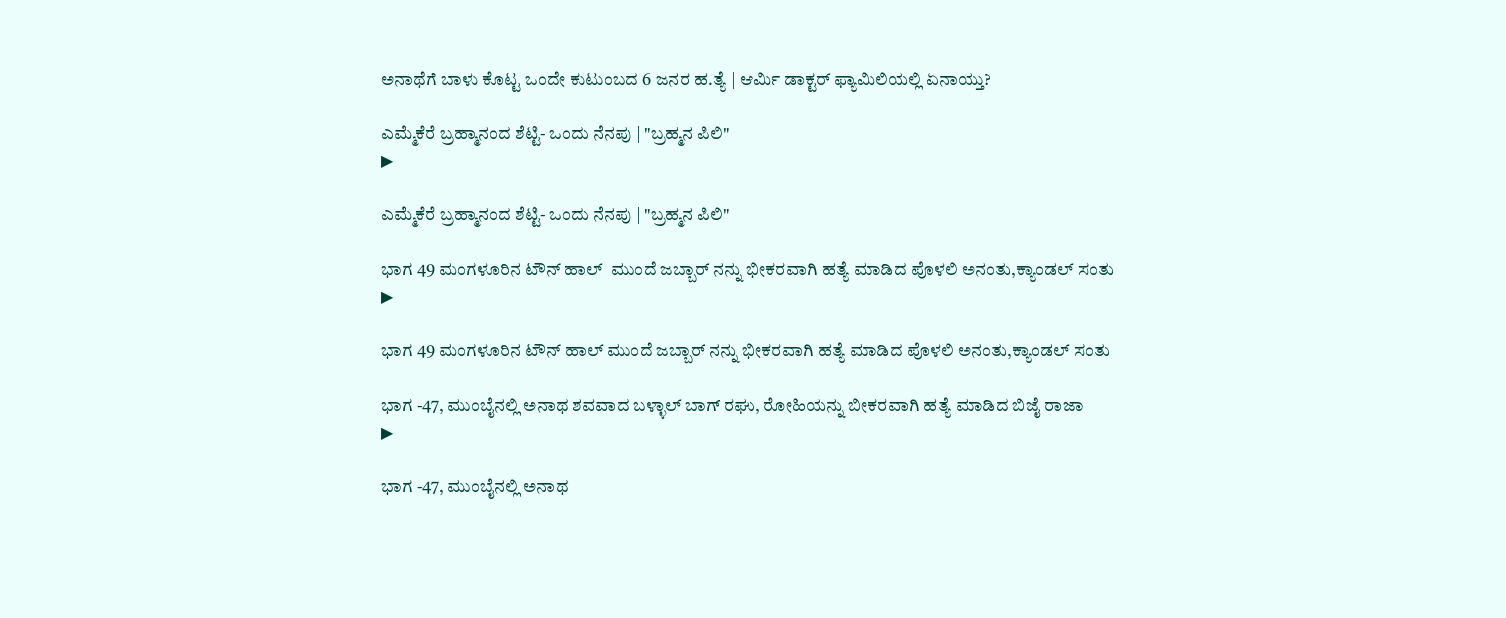ಅನಾಥೆಗೆ ಬಾಳು ಕೊಟ್ಟ ಒಂದೇ ಕುಟುಂಬದ 6 ಜನರ ಹ.ತ್ಯೆ | ಆರ್ಮಿ ಡಾಕ್ಟರ್‌ ಫ್ಯಾಮಿಲಿಯಲ್ಲಿ ಏನಾಯ್ತು?

ಎಮ್ಮೆಕೆರೆ ಬ್ರಹ್ಮಾನಂದ ಶೆಟ್ಟಿ- ಒಂದು ನೆನಪು | "ಬ್ರಹ್ಮನ ಪಿಲಿ"
▶

ಎಮ್ಮೆಕೆರೆ ಬ್ರಹ್ಮಾನಂದ ಶೆಟ್ಟಿ- ಒಂದು ನೆನಪು | "ಬ್ರಹ್ಮನ ಪಿಲಿ"

ಭಾಗ 49 ಮಂಗಳೂರಿನ ಟೌನ್ ಹಾಲ್  ಮುಂದೆ ಜಬ್ಬಾರ್ ನನ್ನು ಭೀಕರವಾಗಿ ಹತ್ಯೆ ಮಾಡಿದ ಪೊಳಲಿ ಅನಂತು,ಕ್ಯಾಂಡಲ್ ಸಂತು
▶

ಭಾಗ 49 ಮಂಗಳೂರಿನ ಟೌನ್ ಹಾಲ್ ಮುಂದೆ ಜಬ್ಬಾರ್ ನನ್ನು ಭೀಕರವಾಗಿ ಹತ್ಯೆ ಮಾಡಿದ ಪೊಳಲಿ ಅನಂತು,ಕ್ಯಾಂಡಲ್ ಸಂತು

ಭಾಗ -47, ಮುಂಬೈನಲ್ಲಿ ಅನಾಥ ಶವವಾದ ಬಳ್ಳಾಲ್ ಬಾಗ್ ರಘು, ರೋಹಿಯನ್ನು ಬೀಕರವಾಗಿ ಹತ್ಯೆ ಮಾಡಿದ ಬಿಜೈ ರಾಜಾ
▶

ಭಾಗ -47, ಮುಂಬೈನಲ್ಲಿ ಅನಾಥ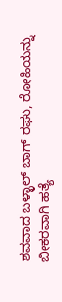ಶವವಾದ ಬಳ್ಳಾಲ್ ಬಾಗ್ ರಘು, ರೋಹಿಯನ್ನು ಬೀಕರವಾಗಿ ಹತ್ಯೆ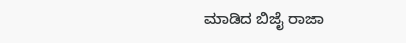ಮಾಡಿದ ಬಿಜೈ ರಾಜಾ